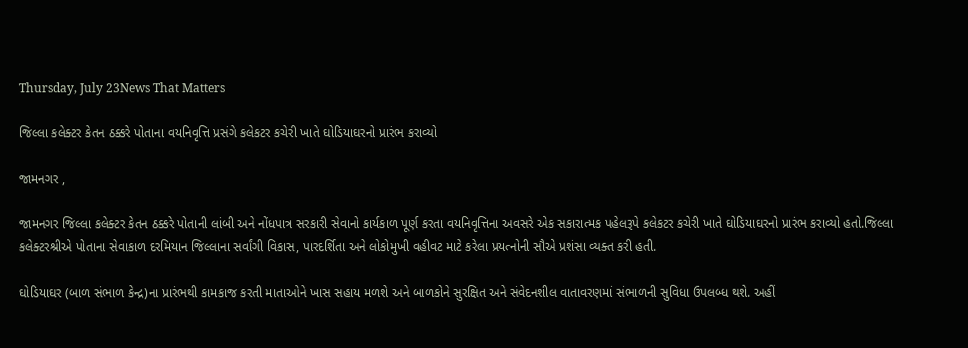Thursday, July 23News That Matters

જિલ્લા કલેક્ટર કેતન ઠક્કરે પોતાના વયનિવૃત્તિ પ્રસંગે કલેકટર કચેરી ખાતે ઘોડિયાઘરનો પ્રારંભ કરાવ્યો

જામનગર ,

જામનગર જિલ્લા કલેક્ટર કેતન ઠક્કરે પોતાની લાંબી અને નોંધપાત્ર સરકારી સેવાનો કાર્યકાળ પૂર્ણ કરતા વયનિવૃત્તિના અવસરે એક સકારાત્મક પહેલરૂપે કલેકટર કચેરી ખાતે ઘોડિયાઘરનો પ્રારંભ કરાવ્યો હતો.જિલ્લા કલેક્ટરશ્રીએ પોતાના સેવાકાળ દરમિયાન જિલ્લાના સર્વાંગી વિકાસ, પારદર્શિતા અને લોકોમુખી વહીવટ માટે કરેલા પ્રયત્નોની સૌએ પ્રશંસા વ્યક્ત કરી હતી.

ઘોડિયાઘર (બાળ સંભાળ કેન્દ્ર)ના પ્રારંભથી કામકાજ કરતી માતાઓને ખાસ સહાય મળશે અને બાળકોને સુરક્ષિત અને સંવેદનશીલ વાતાવરણમાં સંભાળની સુવિધા ઉપલબ્ધ થશે. અહીં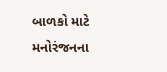બાળકો માટે મનોરંજનના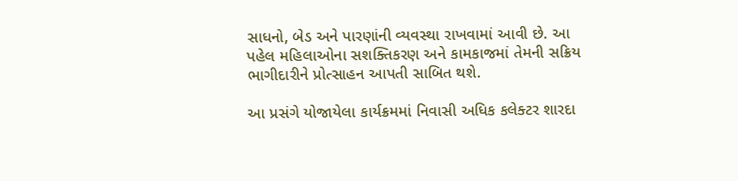સાધનો, બેડ અને પારણાંની વ્યવસ્થા રાખવામાં આવી છે. આ પહેલ મહિલાઓના સશક્તિકરણ અને કામકાજમાં તેમની સક્રિય ભાગીદારીને પ્રોત્સાહન આપતી સાબિત થશે.

આ પ્રસંગે યોજાયેલા કાર્યક્રમમાં નિવાસી અધિક કલેક્ટર શારદા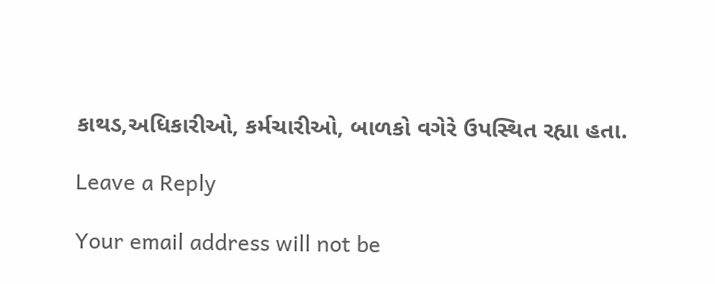કાથડ,અધિકારીઓ, કર્મચારીઓ, બાળકો વગેરે ઉપસ્થિત રહ્યા હતા.

Leave a Reply

Your email address will not be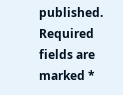published. Required fields are marked *